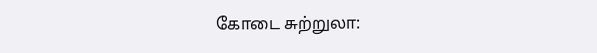கோடை சுற்றுலா: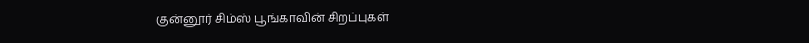குன்னூர் சிம்ஸ் பூங்காவின் சிறப்புகள்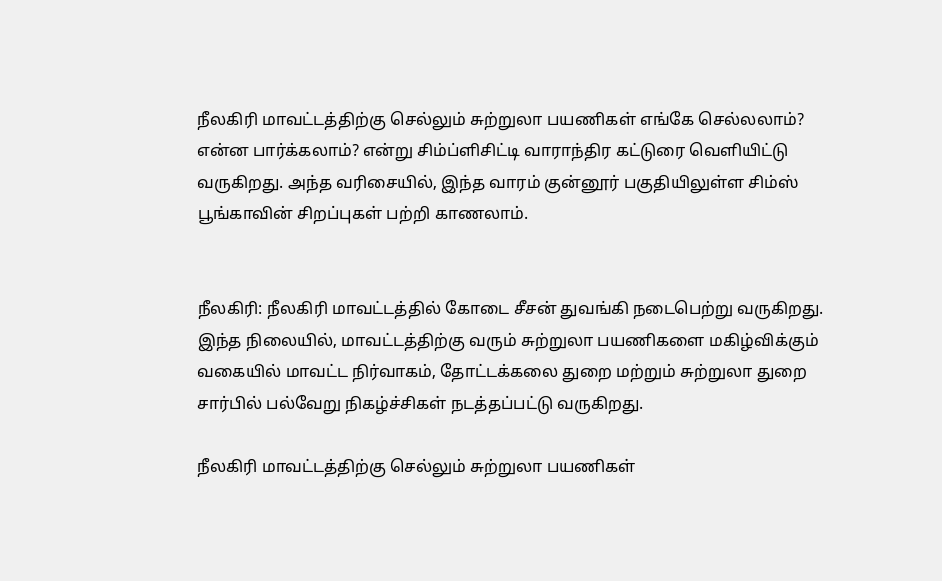நீலகிரி மாவட்டத்திற்கு செல்லும் சுற்றுலா பயணிகள் எங்கே செல்லலாம்? என்ன பார்க்கலாம்? என்று சிம்ப்ளிசிட்டி வாராந்திர கட்டுரை வெளியிட்டு வருகிறது. அந்த வரிசையில், இந்த வாரம் குன்னூர் பகுதியிலுள்ள சிம்ஸ் பூங்காவின் சிறப்புகள் பற்றி காணலாம்.


நீலகிரி: நீலகிரி மாவட்டத்தில் கோடை சீசன் துவங்கி நடைபெற்று வருகிறது. இந்த நிலையில், மாவட்டத்திற்கு வரும் சுற்றுலா பயணிகளை மகிழ்விக்கும் வகையில் மாவட்ட நிர்வாகம், தோட்டக்கலை துறை மற்றும் சுற்றுலா துறை சார்பில் பல்வேறு நிகழ்ச்சிகள் நடத்தப்பட்டு வருகிறது.

நீலகிரி மாவட்டத்திற்கு செல்லும் சுற்றுலா பயணிகள்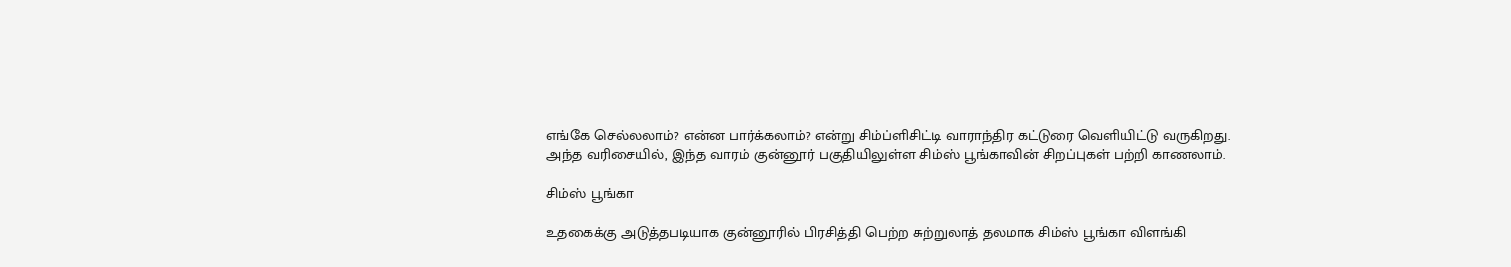எங்கே செல்லலாம்? என்ன பார்க்கலாம்? என்று சிம்ப்ளிசிட்டி வாராந்திர கட்டுரை வெளியிட்டு வருகிறது. அந்த வரிசையில், இந்த வாரம் குன்னூர் பகுதியிலுள்ள சிம்ஸ் பூங்காவின் சிறப்புகள் பற்றி காணலாம்.

சிம்ஸ் பூங்கா

உதகைக்கு அடுத்தபடியாக குன்னூரில் பிரசித்தி பெற்ற சுற்றுலாத் தலமாக சிம்ஸ் பூங்கா விளங்கி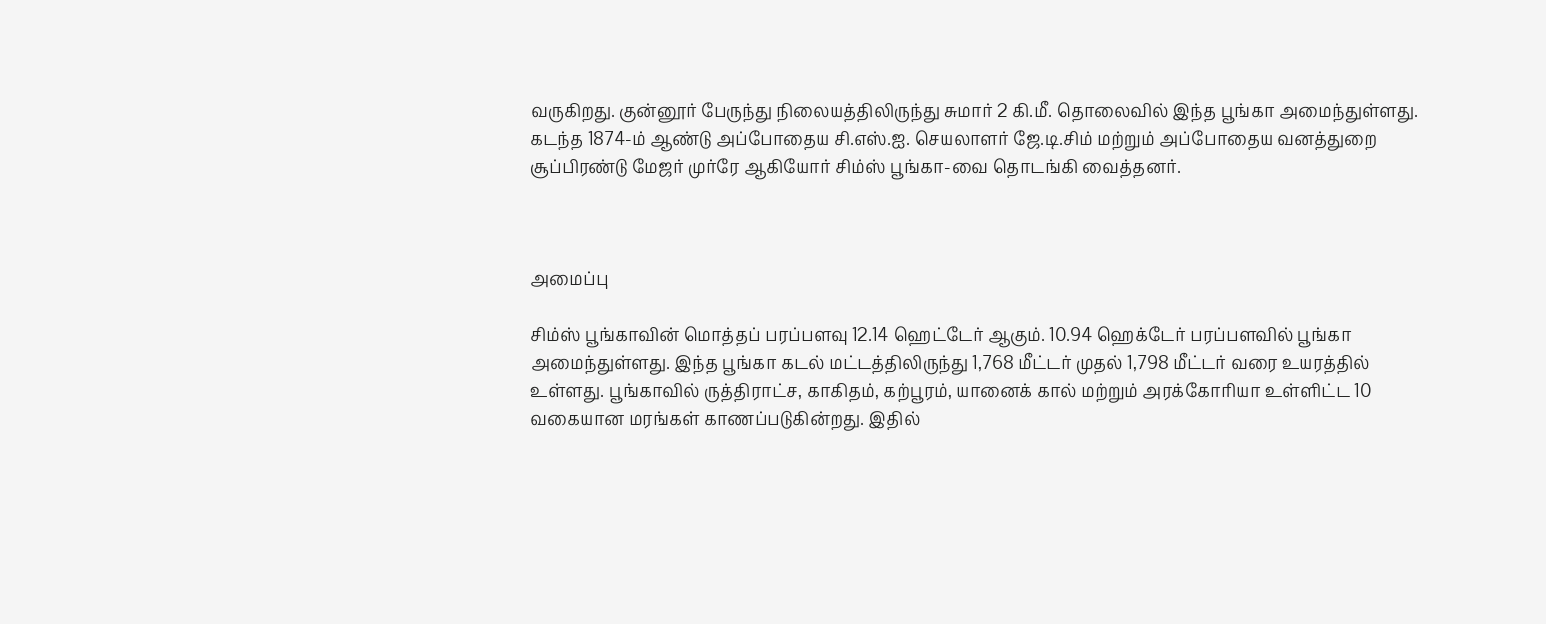வருகிறது. குன்னூர் பேருந்து நிலையத்திலிருந்து சுமார் 2 கி.மீ. தொலைவில் இந்த பூங்கா அமைந்துள்ளது. கடந்த 1874-ம் ஆண்டு அப்போதைய சி.எஸ்.ஐ. செயலாளர் ஜே.டி.சிம் மற்றும் அப்போதைய வனத்துறை சூப்பிரண்டு மேஜர் முர்ரே ஆகியோர் சிம்ஸ் பூங்கா-வை தொடங்கி வைத்தனர்.



அமைப்பு

சிம்ஸ் பூங்காவின் மொத்தப் பரப்பளவு 12.14 ஹெட்டேர் ஆகும். 10.94 ஹெக்டேர் பரப்பளவில் பூங்கா அமைந்துள்ளது. இந்த பூங்கா கடல் மட்டத்திலிருந்து 1,768 மீட்டர் முதல் 1,798 மீட்டர் வரை உயரத்தில் உள்ளது. பூங்காவில் ருத்திராட்ச, காகிதம், கற்பூரம், யானைக் கால் மற்றும் அரக்கோரியா உள்ளிட்ட 10 வகையான மரங்கள் காணப்படுகின்றது. இதில்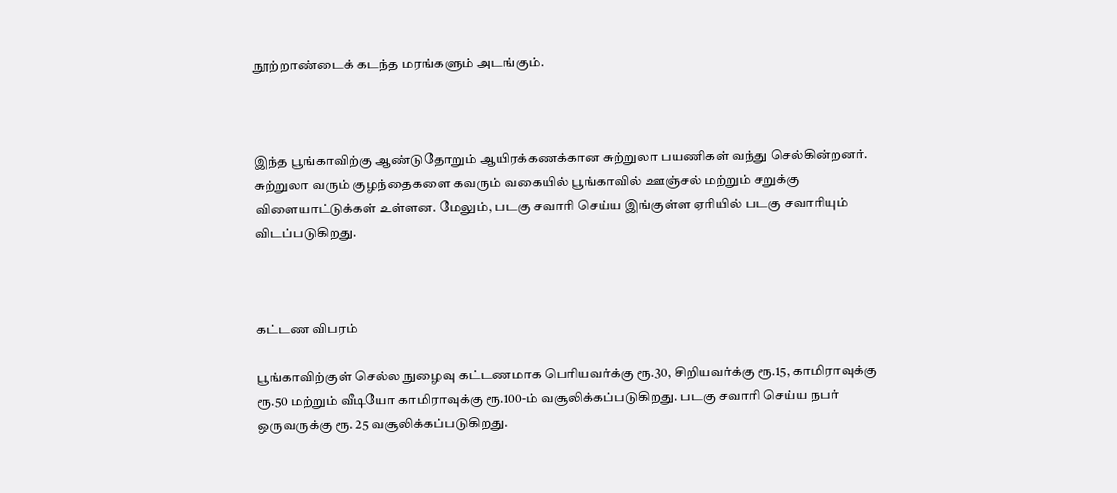நூற்றாண்டைக் கடந்த மரங்களும் அடங்கும்.



இந்த பூங்காவிற்கு ஆண்டுதோறும் ஆயிரக்கணக்கான சுற்றுலா பயணிகள் வந்து செல்கின்றனர். சுற்றுலா வரும் குழந்தைகளை கவரும் வகையில் பூங்காவில் ஊஞ்சல் மற்றும் சறுக்கு விளையாட்டுக்கள் உள்ளன. மேலும், படகு சவாரி செய்ய இங்குள்ள ஏரியில் படகு சவாரியும் விடப்படுகிறது.



கட்டண விபரம்

பூங்காவிற்குள் செல்ல நுழைவு கட்டணமாக பெரியவர்க்கு ரூ.30, சிறியவர்க்கு ரூ.15, காமிராவுக்கு ரூ.50 மற்றும் வீடியோ காமிராவுக்கு ரூ.100-ம் வசூலிக்கப்படுகிறது. படகு சவாரி செய்ய நபர் ஒருவருக்கு ரூ. 25 வசூலிக்கப்படுகிறது.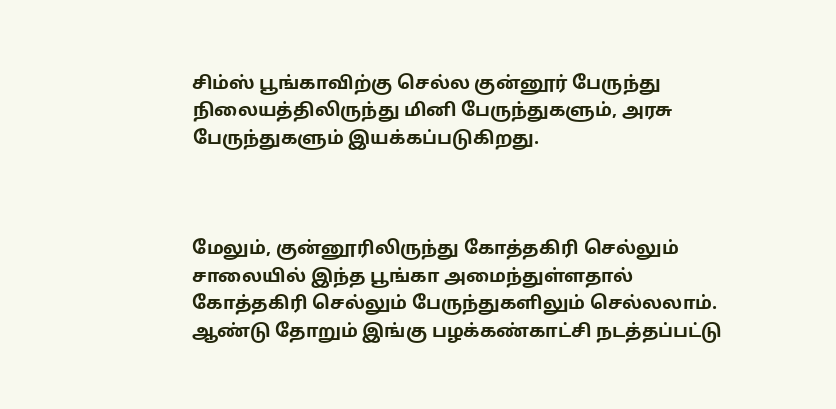சிம்ஸ் பூங்காவிற்கு செல்ல குன்னூர் பேருந்து நிலையத்திலிருந்து மினி பேருந்துகளும், அரசு பேருந்துகளும் இயக்கப்படுகிறது.



மேலும், குன்னூரிலிருந்து கோத்தகிரி செல்லும் சாலையில் இந்த பூங்கா அமைந்துள்ளதால் கோத்தகிரி செல்லும் பேருந்துகளிலும் செல்லலாம். ஆண்டு தோறும் இங்கு பழக்கண்காட்சி நடத்தப்பட்டு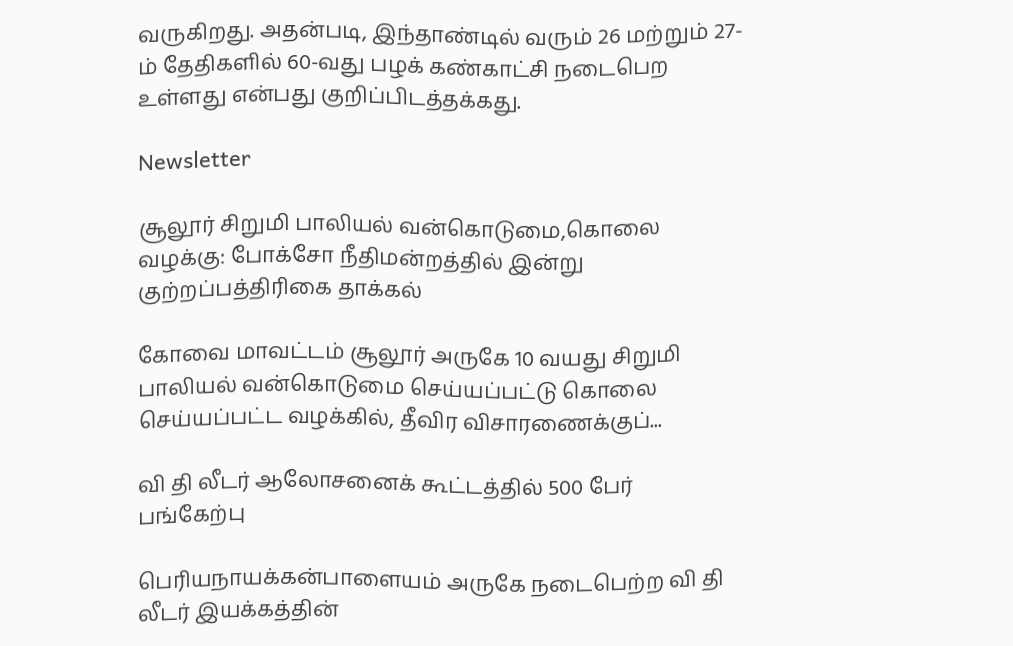வருகிறது. அதன்படி, இந்தாண்டில் வரும் 26 மற்றும் 27-ம் தேதிகளில் 60-வது பழக் கண்காட்சி நடைபெற உள்ளது என்பது குறிப்பிடத்தக்கது.

Newsletter

சூலூர் சிறுமி பாலியல் வன்கொடுமை,கொலை வழக்கு: போக்சோ நீதிமன்றத்தில் இன்று குற்றப்பத்திரிகை தாக்கல்

கோவை மாவட்டம் சூலூர் அருகே 10 வயது சிறுமி பாலியல் வன்கொடுமை செய்யப்பட்டு கொலை செய்யப்பட்ட வழக்கில், தீவிர விசாரணைக்குப்...

வி தி லீடர் ஆலோசனைக் கூட்டத்தில் 500 பேர் பங்கேற்பு

பெரியநாயக்கன்பாளையம் அருகே நடைபெற்ற வி தி லீடர் இயக்கத்தின்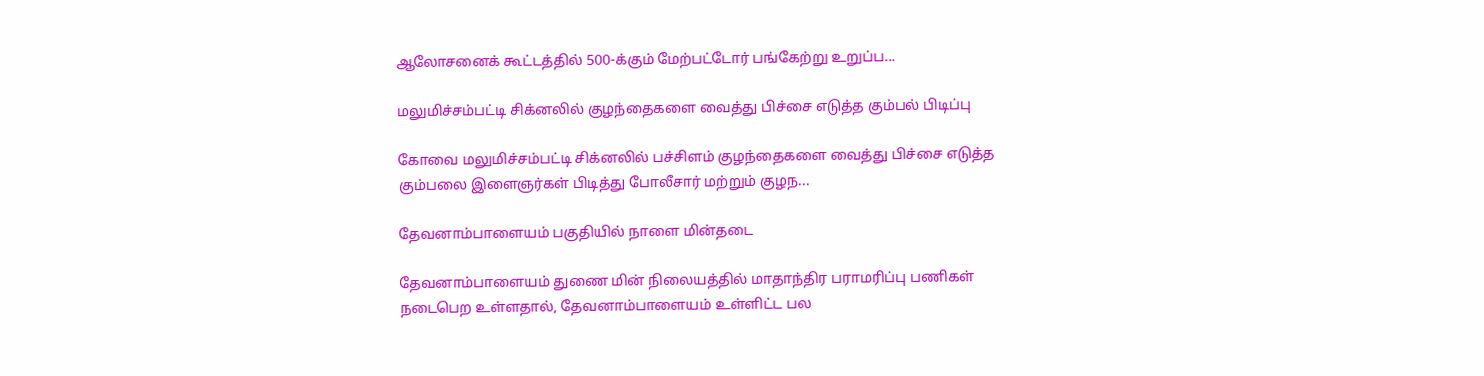ஆலோசனைக் கூட்டத்தில் 500-க்கும் மேற்பட்டோர் பங்கேற்று உறுப்ப...

மலுமிச்சம்பட்டி சிக்னலில் குழந்தைகளை வைத்து பிச்சை எடுத்த கும்பல் பிடிப்பு

கோவை மலுமிச்சம்பட்டி சிக்னலில் பச்சிளம் குழந்தைகளை வைத்து பிச்சை எடுத்த கும்பலை இளைஞர்கள் பிடித்து போலீசார் மற்றும் குழந...

தேவனாம்பாளையம் பகுதியில் நாளை மின்தடை

தேவனாம்பாளையம் துணை மின் நிலையத்தில் மாதாந்திர பராமரிப்பு பணிகள் நடைபெற உள்ளதால், தேவனாம்பாளையம் உள்ளிட்ட பல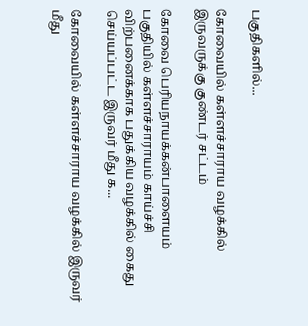பகுதிகளில்...

கோவையில் கள்ளச்சாராய வழக்கில் இருவருக்கு குண்டர் சட்டம்

கோவை பெரியநாயக்கன்பாளையம் பகுதியில் கள்ளச்சாராயம் காய்ச்சி விற்பனைக்காக பதுக்கிய வழக்கில் கைது செய்யப்பட்ட இருவர் மீது க...

கோவையில் கள்ளச்சாராய வழக்கில் இருவர் மீது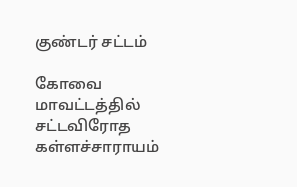குண்டர் சட்டம்

கோவை மாவட்டத்தில் சட்டவிரோத கள்ளச்சாராயம்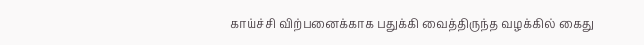காய்ச்சி விற்பனைக்காக பதுக்கி வைத்திருந்த வழக்கில் கைது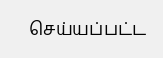செய்யப்பட்ட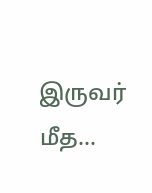இருவர் மீத...